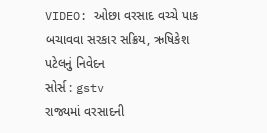VIDEO: ઓછા વરસાદ વચ્ચે પાક બચાવવા સરકાર સક્રિય, ઋષિકેશ પટેલનું નિવેદન
સોર્સ : gstv
રાજ્યમાં વરસાદની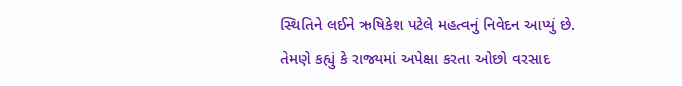સ્થિતિને લઈને ઋષિકેશ પટેલે મહત્વનું નિવેદન આપ્યું છે. તેમણે કહ્યું કે રાજ્યમાં અપેક્ષા કરતા ઓછો વરસાદ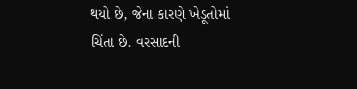થયો છે, જેના કારણે ખેડૂતોમાં ચિંતા છે. વરસાદની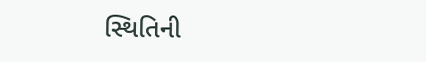સ્થિતિની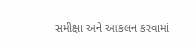સમીક્ષા અને આકલન કરવામાં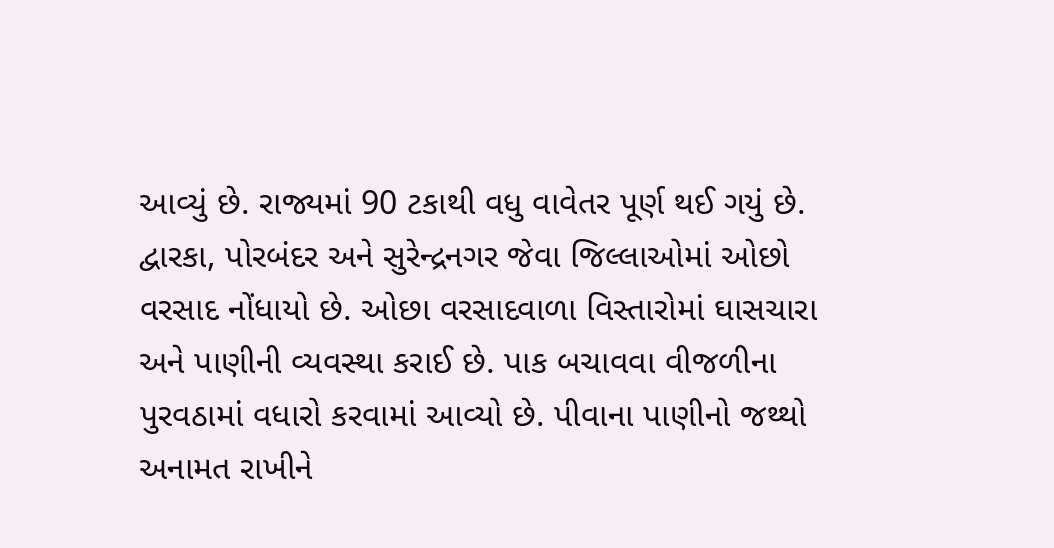આવ્યું છે. રાજ્યમાં 90 ટકાથી વધુ વાવેતર પૂર્ણ થઈ ગયું છે. દ્વારકા, પોરબંદર અને સુરેન્દ્રનગર જેવા જિલ્લાઓમાં ઓછો વરસાદ નોંધાયો છે. ઓછા વરસાદવાળા વિસ્તારોમાં ઘાસચારા અને પાણીની વ્યવસ્થા કરાઈ છે. પાક બચાવવા વીજળીના પુરવઠામાં વધારો કરવામાં આવ્યો છે. પીવાના પાણીનો જથ્થો અનામત રાખીને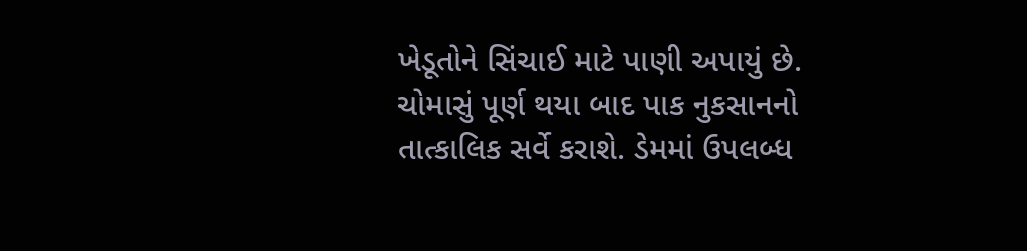ખેડૂતોને સિંચાઈ માટે પાણી અપાયું છે. ચોમાસું પૂર્ણ થયા બાદ પાક નુકસાનનો તાત્કાલિક સર્વે કરાશે. ડેમમાં ઉપલબ્ધ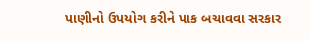પાણીનો ઉપયોગ કરીને પાક બચાવવા સરકાર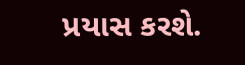પ્રયાસ કરશે.